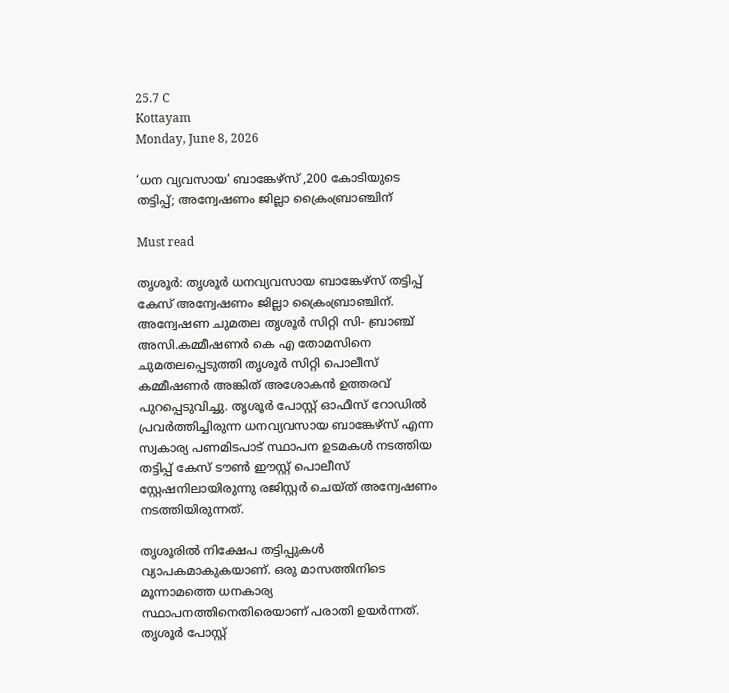25.7 C
Kottayam
Monday, June 8, 2026

‘ധന വ്യവസായ’ ബാങ്കേഴ്സ് ,200 കോടിയുടെ തട്ടിപ്പ്; അന്വേഷണം ജില്ലാ ക്രൈംബ്രാഞ്ചിന്

Must read

തൃശൂർ: തൃശൂർ ധനവ്യവസായ ബാങ്കേഴ്സ് തട്ടിപ്പ് കേസ് അന്വേഷണം ജില്ലാ ക്രൈംബ്രാഞ്ചിന്. അന്വേഷണ ചുമതല തൃശൂർ സിറ്റി സി- ബ്രാഞ്ച് അസി.കമ്മീഷണർ കെ എ തോമസിനെ ചുമതലപ്പെടുത്തി തൃശൂർ സിറ്റി പൊലീസ് കമ്മീഷണർ അങ്കിത് അശോകൻ ഉത്തരവ് പുറപ്പെടുവിച്ചു. തൃശൂർ പോസ്റ്റ് ഓഫീസ് റോഡിൽ പ്രവർത്തിച്ചിരുന്ന ധനവ്യവസായ ബാങ്കേഴ്സ് എന്ന സ്വകാര്യ പണമിടപാട് സ്ഥാപന ഉടമകൾ നടത്തിയ തട്ടിപ്പ് കേസ് ടൗൺ ഈസ്റ്റ് പൊലീസ് സ്റ്റേഷനിലായിരുന്നു രജിസ്റ്റർ ചെയ്ത് അന്വേഷണം നടത്തിയിരുന്നത്.

തൃശൂരിൽ നിക്ഷേപ തട്ടിപ്പുകൾ വ്യാപകമാകുകയാണ്. ഒരു മാസത്തിനിടെ മൂന്നാമത്തെ ധനകാര്യ സ്ഥാപനത്തിനെതിരെയാണ് പരാതി ഉയർന്നത്. തൃശൂര്‍ പോസ്റ്റ്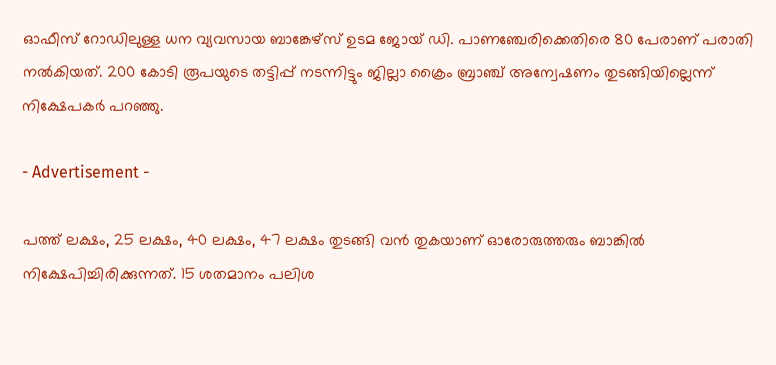ഓഫീസ് റോഡിലുള്ള ധന വ്യവസായ ബാങ്കേഴ്സ് ഉടമ ജോയ് ഡി. പാണഞ്ചേരിക്കെതിരെ 80 പേരാണ് പരാതി നൽകിയത്. 200 കോടി രൂപയുടെ തട്ടിപ്പ് നടന്നിട്ടും ജില്ലാ ക്രൈം ബ്രാഞ്ച് അന്വേഷണം തുടങ്ങിയില്ലെന്ന് നിക്ഷേപകര്‍ പറഞ്ഞു.

- Advertisement -

പത്ത് ലക്ഷം, 25 ലക്ഷം, 40 ലക്ഷം, 47 ലക്ഷം തുടങ്ങി വൻ തുകയാണ് ഓരോരുത്തരും ബാങ്കിൽ നിക്ഷേപിച്ചിരിക്കുന്നത്. 15 ശതമാനം പലിശ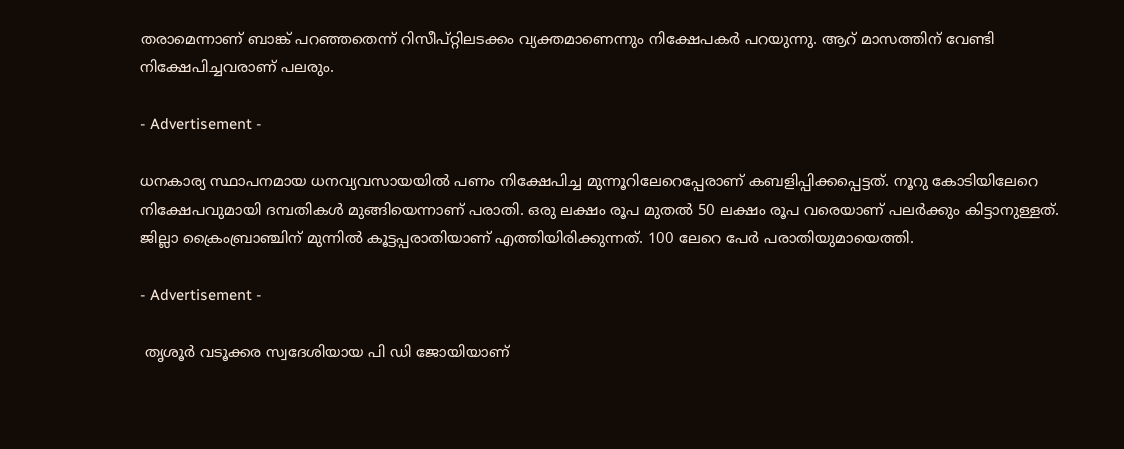തരാമെന്നാണ് ബാങ്ക് പറഞ്ഞതെന്ന് റിസീപ്റ്റിലടക്കം വ്യക്തമാണെന്നും നിക്ഷേപകർ പറയുന്നു. ആറ് മാസത്തിന് വേണ്ടി നിക്ഷേപിച്ചവരാണ് പലരും.

- Advertisement -

ധനകാര്യ സ്ഥാപനമായ ധനവ്യവസായയിൽ പണം നിക്ഷേപിച്ച മുന്നൂറിലേറെപ്പേരാണ് കബളിപ്പിക്കപ്പെട്ടത്. നൂറു കോടിയിലേറെ നിക്ഷേപവുമായി ദമ്പതികൾ മുങ്ങിയെന്നാണ് പരാതി. ഒരു ലക്ഷം രൂപ മുതല്‍ 50 ലക്ഷം രൂപ വരെയാണ് പലർക്കും കിട്ടാനുള്ളത്. ജില്ലാ ക്രൈംബ്രാഞ്ചിന് മുന്നില്‍ കൂട്ടപ്പരാതിയാണ് എത്തിയിരിക്കുന്നത്. 100 ലേറെ പേർ പരാതിയുമായെത്തി.

- Advertisement -

 തൃശൂർ വടൂക്കര സ്വദേശിയായ പി ഡി ജോയിയാണ്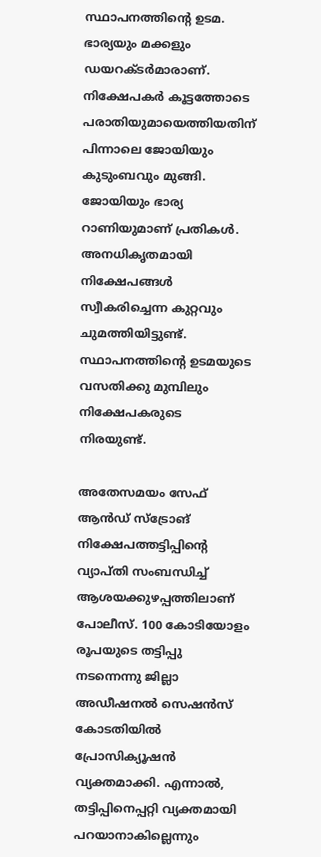സ്ഥാപനത്തിന്റെ ഉടമ. ഭാര്യയും മക്കളും ഡയറക്ടർമാരാണ്. നിക്ഷേപകര്‍ കൂട്ടത്തോടെ പരാതിയുമായെത്തിയതിന് പിന്നാലെ ജോയിയും കുടുംബവും മുങ്ങി. ജോയിയും ഭാര്യ റാണിയുമാണ് പ്രതികൾ. അനധികൃതമായി നിക്ഷേപങ്ങൾ സ്വീകരിച്ചെന്ന കുറ്റവും ചുമത്തിയിട്ടുണ്ട്. സ്ഥാപനത്തിന്റെ ഉടമയുടെ വസതിക്കു മുമ്പിലും നിക്ഷേപകരുടെ നിരയുണ്ട്.

അതേസമയം സേഫ് ആൻഡ് സ്ട്രോങ് നിക്ഷേപത്തട്ടിപ്പിന്റെ വ്യാപ്തി സംബന്ധിച്ച് ആശയക്കുഴപ്പത്തിലാണ് പോലീസ്‌. 100 കോടിയോളം രൂപയുടെ തട്ടിപ്പു നടന്നെന്നു ജില്ലാ അഡീഷനൽ സെഷൻസ് കോടതിയിൽ പ്രോസിക്യൂഷൻ വ്യക്തമാക്കി. എന്നാൽ, തട്ടിപ്പിനെപ്പറ്റി വ്യക്തമായി പറയാനാകില്ലെന്നും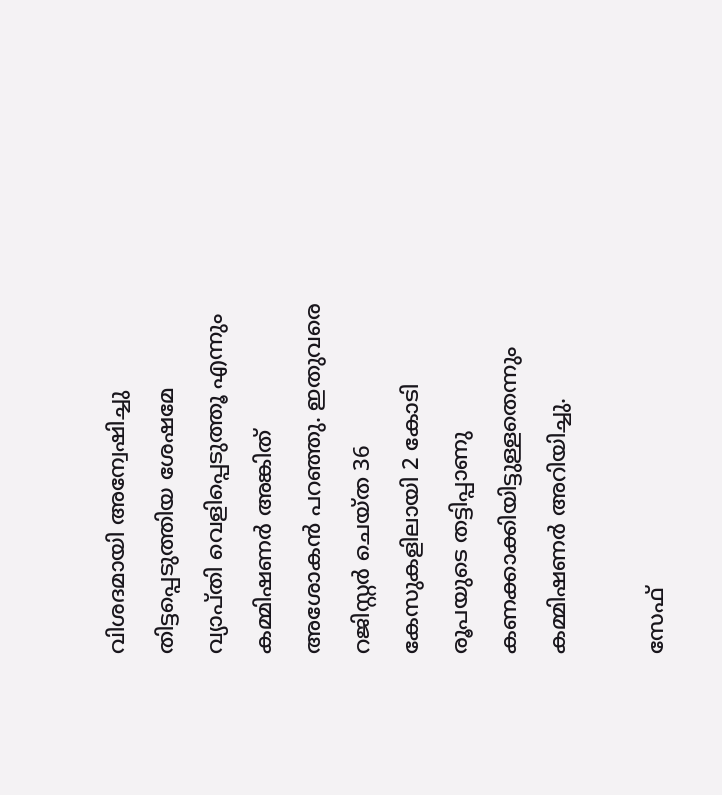വിശദമായി അന്വേഷിച്ചു തിട്ടപ്പെടുത്തിയ ശേഷമേ വ്യാപ്തി വെളിപ്പെടുത്തൂ എന്നും കമ്മിഷണർ അങ്കിത് അശോകൻ പറഞ്ഞു. ഇതുവരെ റജിസ്റ്റർ ചെയ്ത 36 കേസുകളിലായി 2 കോടി രൂപയുടെ തട്ടിപ്പാണു കണക്കാക്കിയിട്ടുള്ളതെന്നും കമ്മിഷണർ അറിയിച്ചു.

സേഫ്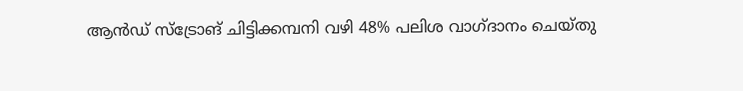ആൻഡ് സ്ട്രോങ് ചിട്ടിക്കമ്പനി വഴി 48% പലിശ വാഗ്ദാനം ചെയ്തു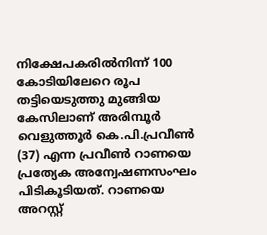നിക്ഷേപകരിൽനിന്ന് 100 കോടിയിലേറെ രൂപ തട്ടിയെടുത്തു മുങ്ങിയ കേസിലാണ് അരിമ്പൂർ വെളുത്തൂർ കെ.പി.പ്രവീൺ (37) എന്ന പ്രവീൺ റാണയെ പ്രത്യേക അന്വേഷണസംഘം പിടികൂടിയത്. റാണയെ അറസ്റ്റ്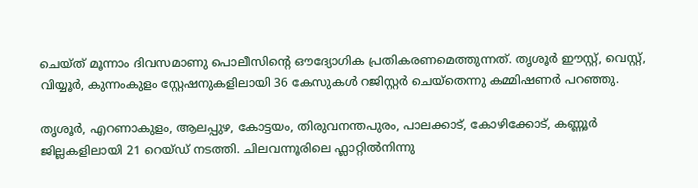ചെയ്ത് മൂന്നാം ദിവസമാണു പൊലീസിന്റെ ഔദ്യോഗിക പ്രതികരണമെത്തുന്നത്. തൃശൂർ ഈസ്റ്റ്, വെസ്റ്റ്, വിയ്യൂർ, കുന്നംകുളം സ്റ്റേഷനുകളിലായി 36 കേസുകൾ റജിസ്റ്റർ ചെയ്തെന്നു കമ്മിഷണർ പറഞ്ഞു.

തൃശൂർ, എറണാകുളം, ആലപ്പുഴ, കോട്ടയം, തിരുവനന്തപുരം, പാലക്കാട്, കോഴിക്കോട്, കണ്ണൂർ ജില്ലകളിലായി 21 റെയ്ഡ് നടത്തി. ചിലവന്നൂരിലെ ഫ്ലാറ്റിൽനിന്നു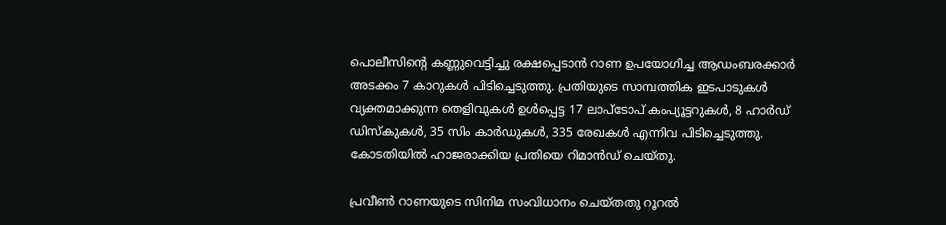പൊലീസിന്റെ കണ്ണുവെട്ടിച്ചു രക്ഷപ്പെടാൻ റാണ ഉപയോഗിച്ച ആഡംബരക്കാർ അടക്കം 7 കാറുകൾ പിടിച്ചെടുത്തു. പ്രതിയുടെ സാമ്പത്തിക ഇടപാടുകൾ വ്യക്തമാക്കുന്ന തെളിവുകൾ ഉൾപ്പെട്ട 17 ലാപ്ടോപ് കംപ്യൂട്ടറുകൾ, 8 ഹാർഡ് ഡിസ്കുകൾ, 35 സിം കാർഡുകൾ, 335 രേഖകൾ എന്നിവ പിടിച്ചെടുത്തു. കോടതിയിൽ ഹാജരാക്കിയ പ്രതിയെ റിമാൻഡ് ചെയ്തു.

പ്രവീൺ റാണയുടെ സിനിമ സംവിധാനം ചെയ്തതു റൂറൽ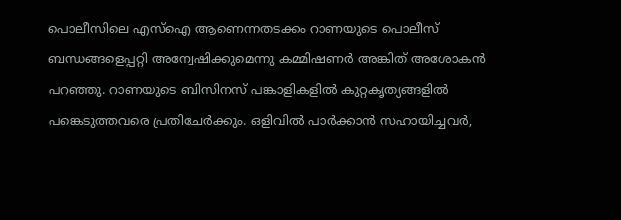പൊലീസിലെ എസ്ഐ ആണെന്നതടക്കം റാണയുടെ പൊലീസ് ബന്ധങ്ങളെപ്പറ്റി അന്വേഷിക്കുമെന്നു കമ്മിഷണർ അങ്കിത് അശോകൻ പറഞ്ഞു. റാണയുടെ ബിസിനസ് പങ്കാളികളിൽ കുറ്റകൃത്യങ്ങളിൽ പങ്കെടുത്തവരെ പ്രതിചേർക്കും. ഒളിവിൽ പാർക്കാൻ സഹായിച്ചവർ,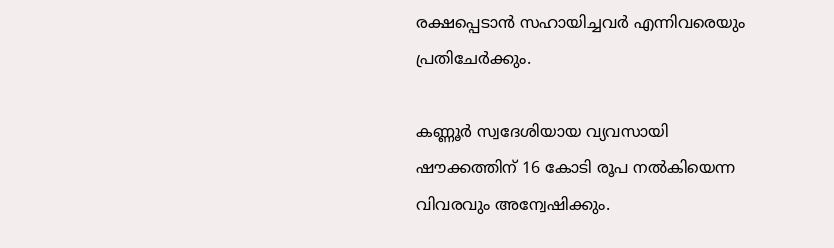രക്ഷപ്പെടാൻ സഹായിച്ചവർ എന്നിവരെയും പ്രതിചേർക്കും.

കണ്ണൂർ സ്വദേശിയായ വ്യവസായി ഷൗക്കത്തിന് 16 കോടി രൂപ നൽകിയെന്ന വിവരവും അന്വേഷിക്കും.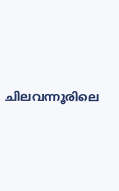ചിലവന്നൂരിലെ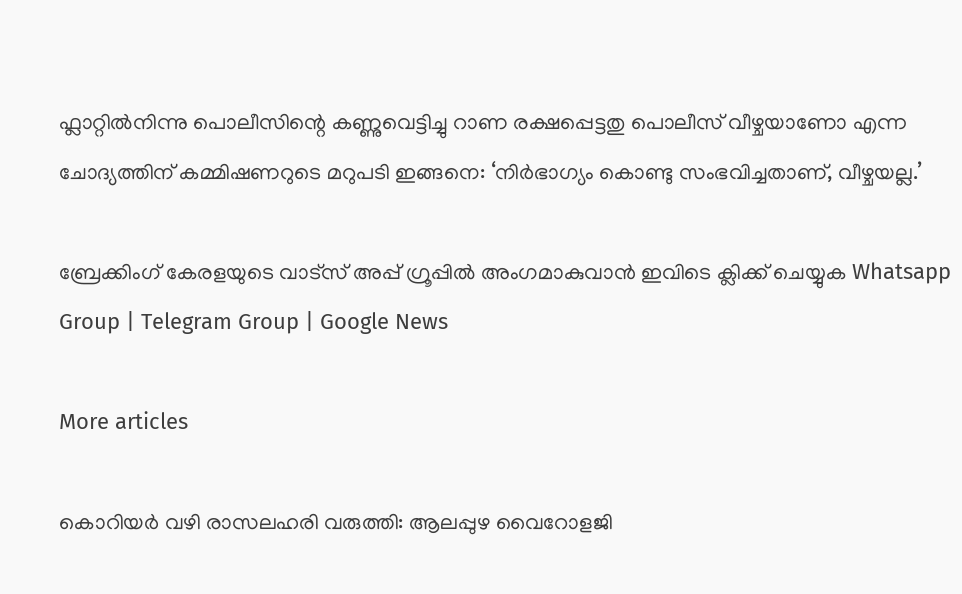ഫ്ലാറ്റിൽനിന്നു പൊലീസിന്റെ കണ്ണുവെട്ടിച്ചു റാണ രക്ഷപ്പെട്ടതു പൊലീസ് വീഴ്ചയാണോ എന്ന ചോദ്യത്തിന് കമ്മിഷണറുടെ മറുപടി ഇങ്ങനെ: ‘നിർഭാഗ്യം കൊണ്ടു സംഭവിച്ചതാണ്, വീഴ്ചയല്ല.’

ബ്രേക്കിംഗ് കേരളയുടെ വാട്സ് അപ്പ് ഗ്രൂപ്പിൽ അംഗമാകുവാൻ ഇവിടെ ക്ലിക്ക് ചെയ്യുക Whatsapp Group | Telegram Group | Google News

More articles

കൊറിയർ വഴി രാസലഹരി വരുത്തി: ആലപ്പുഴ വൈറോളജി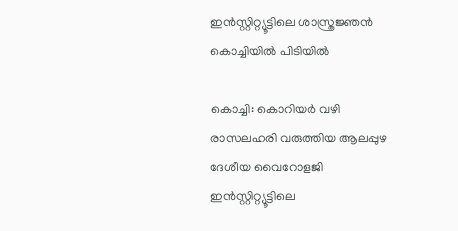ഇൻസ്റ്റിറ്റ്യൂട്ടിലെ ശാസ്ത്രജ്ഞൻ കൊച്ചിയിൽ പിടിയിൽ

കൊച്ചി: കൊറിയര്‍ വഴി രാസലഹരി വരുത്തിയ ആലപ്പുഴ ദേശീയ വൈറോളജി ഇന്‍സ്റ്റിറ്റ്യൂട്ടിലെ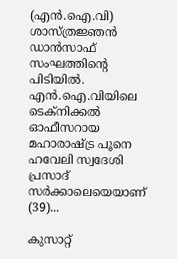(എന്‍.ഐ.വി) ശാസ്ത്രജ്ഞന്‍ ഡാന്‍സാഫ് സംഘത്തിന്റെ പിടിയില്‍. എന്‍.ഐ.വിയിലെ ടെക്‌നിക്കല്‍ ഓഫീസറായ മഹാരാഷ്ട്ര പൂനെ ഹവേലി സ്വദേശി പ്രസാദ് സര്‍ക്കാലെയെയാണ് (39)...

കുസാറ്റ്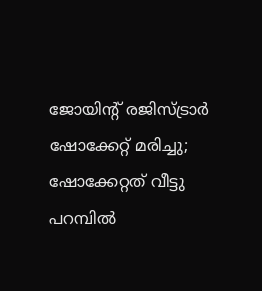ജോയിന്റ് രജിസ്ട്രാര്‍ ഷോക്കേറ്റ് മരിച്ചു; ഷോക്കേറ്റത് വീട്ടു പറമ്പില്‍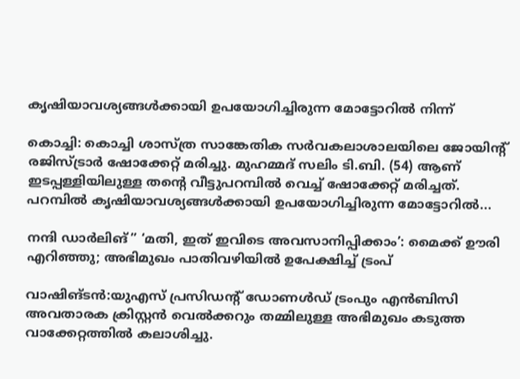കൃഷിയാവശ്യങ്ങള്‍ക്കായി ഉപയോഗിച്ചിരുന്ന മോട്ടോറില്‍ നിന്ന്

കൊച്ചി: കൊച്ചി ശാസ്ത്ര സാങ്കേതിക സര്‍വകലാശാലയിലെ ജോയിന്റ് രജിസ്ട്രാര്‍ ഷോക്കേറ്റ് മരിച്ചു. മുഹമ്മദ് സലിം ടി.ബി. (54) ആണ് ഇടപ്പള്ളിയിലുള്ള തന്റെ വീട്ടുപറമ്പില്‍ വെച്ച് ഷോക്കേറ്റ് മരിച്ചത്. പറമ്പില്‍ കൃഷിയാവശ്യങ്ങള്‍ക്കായി ഉപയോഗിച്ചിരുന്ന മോട്ടോറില്‍...

നന്ദി ഡാർലിങ്” ‘മതി, ഇത് ഇവിടെ അവസാനിപ്പിക്കാം’: മൈക്ക് ഊരി എറിഞ്ഞു; അഭിമുഖം പാതിവഴിയിൽ ഉപേക്ഷിച്ച് ട്രംപ്

വാഷിങ്ടൻ:യുഎസ് പ്രസിഡന്റ് ഡോണൾഡ് ട്രംപും എൻബിസി അവതാരക ക്രിസ്റ്റൻ വെൽക്കറും തമ്മിലുള്ള അഭിമുഖം കടുത്ത വാക്കേറ്റത്തിൽ കലാശിച്ചു.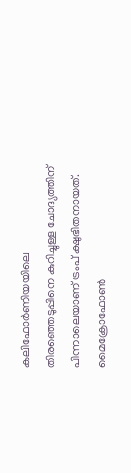കലിഫോർണിയയിലെ തിരഞ്ഞെടുപ്പിനെ കുറിച്ചുള്ള ചോദ്യത്തിന് പിന്നാലെയാണ് ട്രംപ് ക്ഷുഭിതനായത്. മൈക്രോഫോൺ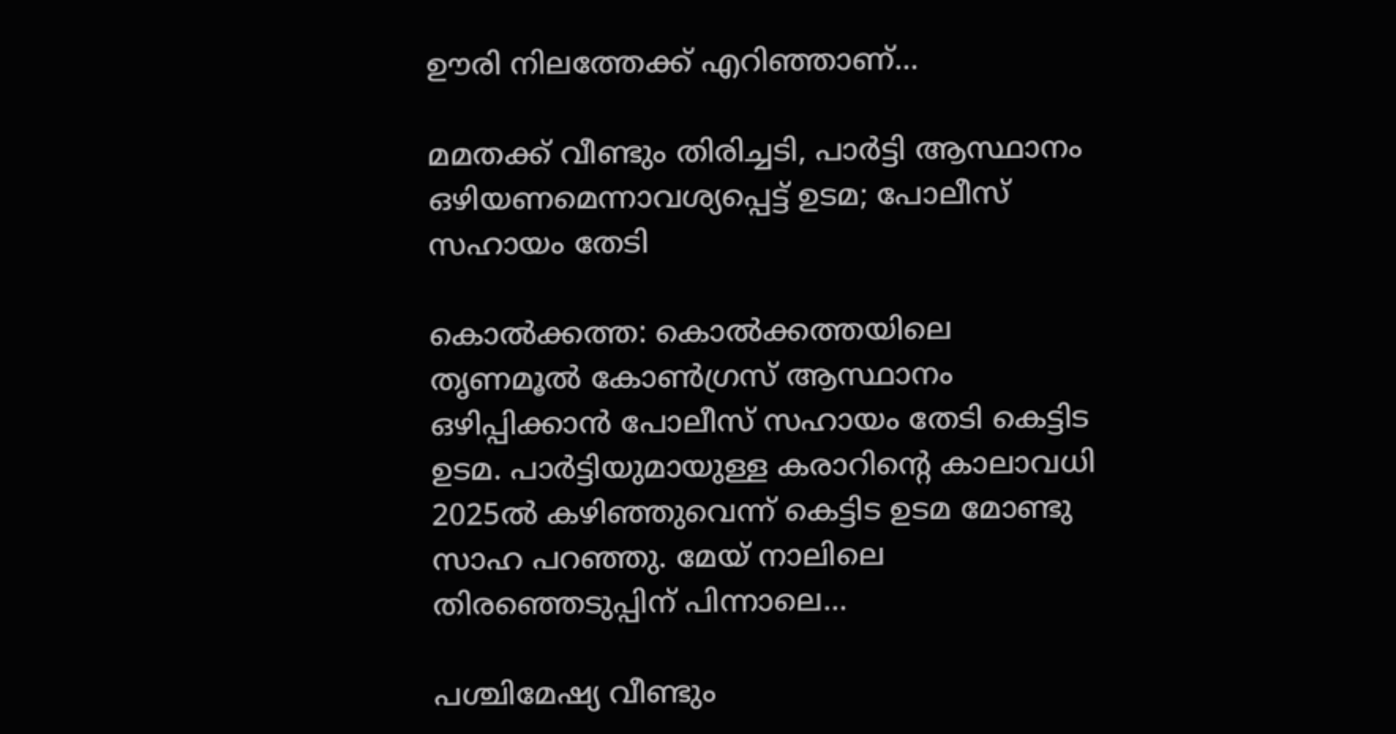ഊരി നിലത്തേക്ക് എറിഞ്ഞാണ്...

മമതക്ക് വീണ്ടും തിരിച്ചടി, പാർട്ടി ആസ്ഥാനം ഒഴിയണമെന്നാവശ്യപ്പെട്ട് ഉടമ; പോലീസ് സഹായം തേടി

കൊൽക്കത്ത: കൊൽക്കത്തയിലെ തൃണമൂൽ കോൺഗ്രസ് ആസ്ഥാനം ഒഴിപ്പിക്കാൻ പോലീസ് സഹായം തേടി കെട്ടിട ഉടമ. പാർട്ടിയുമായുള്ള കരാറിന്റെ കാലാവധി 2025ൽ കഴിഞ്ഞുവെന്ന് കെട്ടിട ഉടമ മോണ്ടു സാഹ പറഞ്ഞു. മേയ് നാലിലെ തിരഞ്ഞെടുപ്പിന് പിന്നാലെ...

പശ്ചിമേഷ്യ വീണ്ടും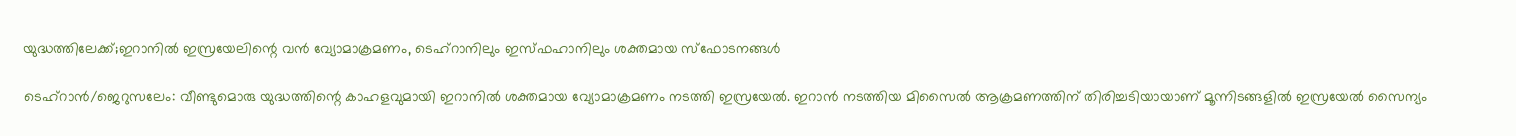യുദ്ധത്തിലേക്ക്;ഇറാനിൽ ഇസ്രയേലിന്റെ വൻ വ്യോമാക്രമണം, ടെഹ്റാനിലും ഇസ്ഫഹാനിലും ശക്തമായ സ്ഫോടനങ്ങൾ

ടെഹ്റാൻ/ജെറുസലേം: വീണ്ടുമൊരു യുദ്ധത്തിന്റെ കാഹളവുമായി ഇറാനിൽ ശക്തമായ വ്യോമാക്രമണം നടത്തി ഇസ്രയേൽ. ഇറാൻ നടത്തിയ മിസൈൽ ആക്രമണത്തിന് തിരിച്ചടിയായാണ്‌ മൂന്നിടങ്ങളിൽ ഇസ്രയേൽ സൈന്യം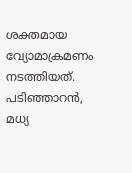ശക്തമായ വ്യോമാക്രമണം നടത്തിയത്. പടിഞ്ഞാറൻ, മധ്യ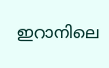ഇറാനിലെ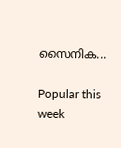സൈനിക...

Popular this week